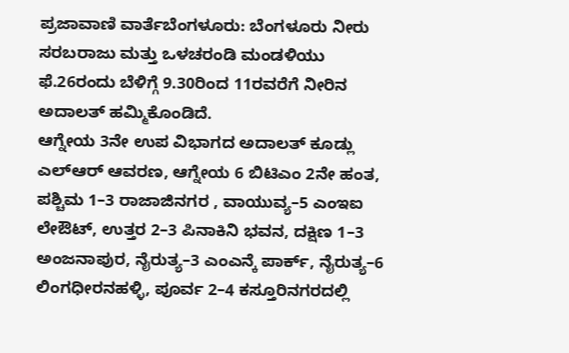ಪ್ರಜಾವಾಣಿ ವಾರ್ತೆಬೆಂಗಳೂರು: ಬೆಂಗಳೂರು ನೀರು ಸರಬರಾಜು ಮತ್ತು ಒಳಚರಂಡಿ ಮಂಡಳಿಯು ಫೆ.26ರಂದು ಬೆಳಿಗ್ಗೆ 9.30ರಿಂದ 11ರವರೆಗೆ ನೀರಿನ ಅದಾಲತ್ ಹಮ್ಮಿಕೊಂಡಿದೆ.
ಆಗ್ನೇಯ 3ನೇ ಉಪ ವಿಭಾಗದ ಅದಾಲತ್ ಕೂಡ್ಲು ಎಲ್ಆರ್ ಆವರಣ, ಆಗ್ನೇಯ 6 ಬಿಟಿಎಂ 2ನೇ ಹಂತ, ಪಶ್ಚಿಮ 1–3 ರಾಜಾಜಿನಗರ , ವಾಯುವ್ಯ–5 ಎಂಇಐ ಲೇಔಟ್, ಉತ್ತರ 2–3 ಪಿನಾಕಿನಿ ಭವನ, ದಕ್ಷಿಣ 1–3 ಅಂಜನಾಪುರ, ನೈರುತ್ಯ–3 ಎಂಎನ್ಕೆ ಪಾರ್ಕ್, ನೈರುತ್ಯ–6 ಲಿಂಗಧೀರನಹಳ್ಳಿ, ಪೂರ್ವ 2–4 ಕಸ್ತೂರಿನಗರದಲ್ಲಿ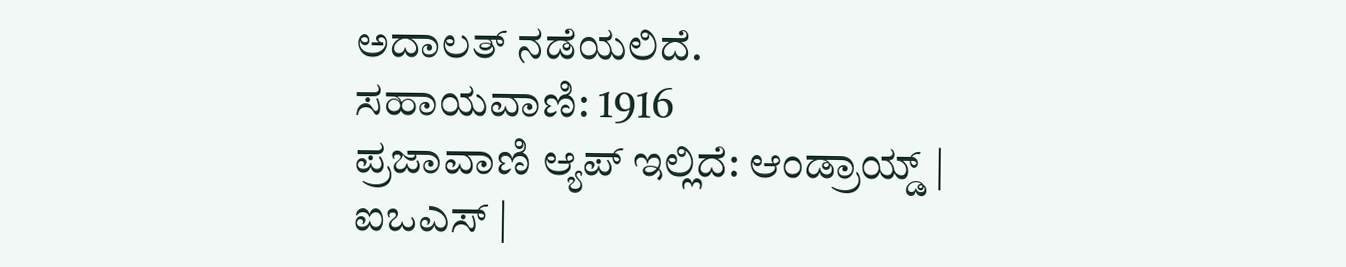ಅದಾಲತ್ ನಡೆಯಲಿದೆ.
ಸಹಾಯವಾಣಿ: 1916
ಪ್ರಜಾವಾಣಿ ಆ್ಯಪ್ ಇಲ್ಲಿದೆ: ಆಂಡ್ರಾಯ್ಡ್ | ಐಒಎಸ್ |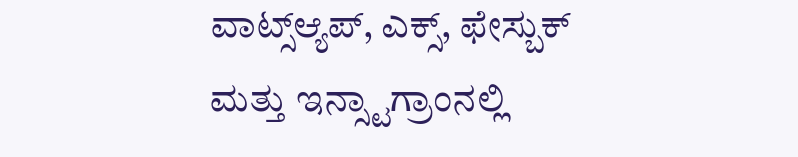ವಾಟ್ಸ್ಆ್ಯಪ್, ಎಕ್ಸ್, ಫೇಸ್ಬುಕ್ ಮತ್ತು ಇನ್ಸ್ಟಾಗ್ರಾಂನಲ್ಲಿ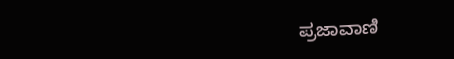ಪ್ರಜಾವಾಣಿ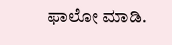ಫಾಲೋ ಮಾಡಿ.